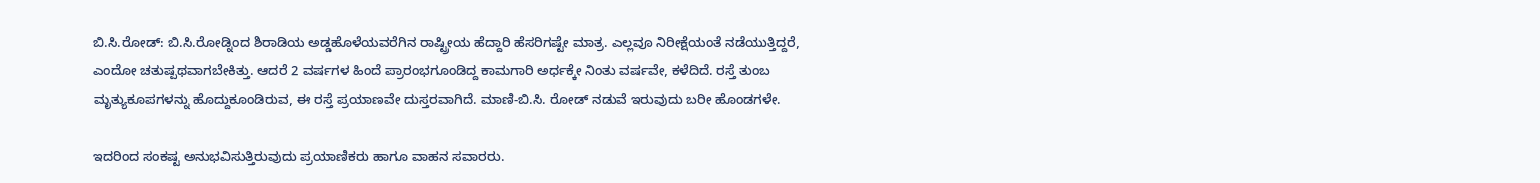ಬಿ.ಸಿ.ರೋಡ್: ಬಿ.ಸಿ.ರೋಡ್ನಿಂದ ಶಿರಾಡಿಯ ಅಡ್ಡಹೊಳೆಯವರೆಗಿನ ರಾಷ್ಟ್ರೀಯ ಹೆದ್ದಾರಿ ಹೆಸರಿಗಷ್ಟೇ ಮಾತ್ರ. ಎಲ್ಲವೂ ನಿರೀಕ್ಷೆಯಂತೆ ನಡೆಯುತ್ತಿದ್ದರೆ, ಎಂದೋ ಚತುಷ್ಪಥವಾಗಬೇಕಿತ್ತು. ಆದರೆ 2 ವರ್ಷಗಳ ಹಿಂದೆ ಪ್ರಾರಂಭಗೂಂಡಿದ್ದ ಕಾಮಗಾರಿ ಅರ್ಧಕ್ಕೇ ನಿಂತು ವರ್ಷವೇ, ಕಳೆದಿದೆ. ರಸ್ತೆ ತುಂಬ ಮೃತ್ಯುಕೂಪಗಳನ್ನು ಹೊದ್ದುಕೂಂಡಿರುವ, ಈ ರಸ್ತೆ ಪ್ರಯಾಣವೇ ದುಸ್ತರವಾಗಿದೆ. ಮಾಣಿ-ಬಿ.ಸಿ. ರೋಡ್ ನಡುವೆ ಇರುವುದು ಬರೀ ಹೊಂಡಗಳೇ.

ಇದರಿಂದ ಸಂಕಷ್ಟ ಅನುಭವಿಸುತ್ತಿರುವುದು ಪ್ರಯಾಣಿಕರು ಹಾಗೂ ವಾಹನ ಸವಾರರು.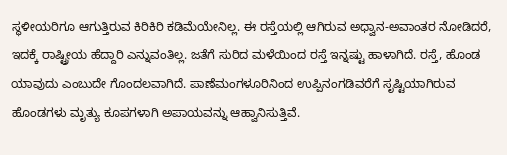ಸ್ಥಳೀಯರಿಗೂ ಆಗುತ್ತಿರುವ ಕಿರಿಕಿರಿ ಕಡಿಮೆಯೇನಿಲ್ಲ. ಈ ರಸ್ತೆಯಲ್ಲಿ ಆಗಿರುವ ಅಧ್ವಾನ-ಅವಾಂತರ ನೋಡಿದರೆ, ಇದಕ್ಕೆ ರಾಷ್ಟ್ರೀಯ ಹೆದ್ದಾರಿ ಎನ್ನುವಂತಿಲ್ಲ. ಜತೆಗೆ ಸುರಿದ ಮಳೆಯಿಂದ ರಸ್ತೆ ಇನ್ನಷ್ಟು ಹಾಳಾಗಿದೆ. ರಸ್ತೆ, ಹೊಂಡ ಯಾವುದು ಎಂಬುದೇ ಗೊಂದಲವಾಗಿದೆ. ಪಾಣೆಮಂಗಳೂರಿನಿಂದ ಉಪ್ಪಿನಂಗಡಿವರೆಗೆ ಸೃಷ್ಟಿಯಾಗಿರುವ ಹೊಂಡಗಳು ಮೃತ್ಯು ಕೂಪಗಳಾಗಿ ಅಪಾಯವನ್ನು ಆಹ್ವಾನಿಸುತ್ತಿವೆ.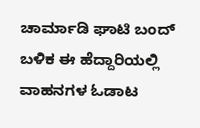ಚಾರ್ಮಾಡಿ ಘಾಟಿ ಬಂದ್ ಬಳಿಕ ಈ ಹೆದ್ದಾರಿಯಲ್ಲಿ ವಾಹನಗಳ ಓಡಾಟ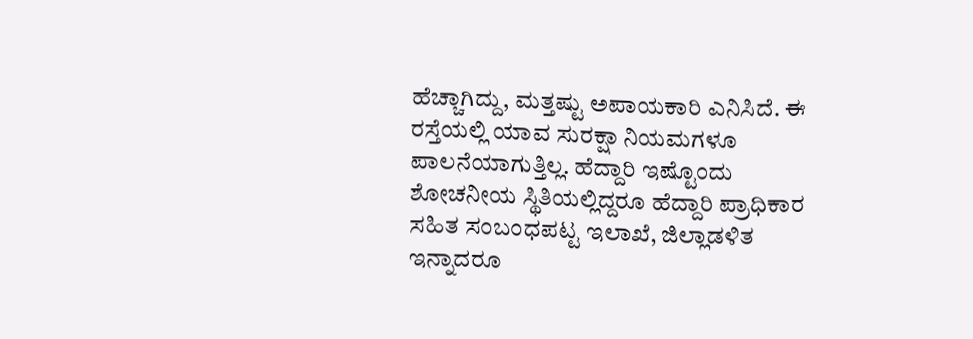ಹೆಚ್ಚಾಗಿದ್ದು, ಮತ್ತಷ್ಟು ಅಪಾಯಕಾರಿ ಎನಿಸಿದೆ. ಈ ರಸ್ತೆಯಲ್ಲಿ ಯಾವ ಸುರಕ್ಷಾ ನಿಯಮಗಳೂ ಪಾಲನೆಯಾಗುತ್ತಿಲ್ಲ. ಹೆದ್ದಾರಿ ಇಷ್ಟೊಂದು ಶೋಚನೀಯ ಸ್ಥಿತಿಯಲ್ಲಿದ್ದರೂ ಹೆದ್ದಾರಿ ಪ್ರಾಧಿಕಾರ ಸಹಿತ ಸಂಬಂಧಪಟ್ಟ ಇಲಾಖೆ, ಜಿಲ್ಲಾಡಳಿತ ಇನ್ನಾದರೂ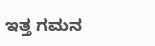ಇತ್ತ ಗಮನ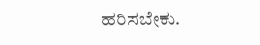ಹರಿಸಬೇಕು.